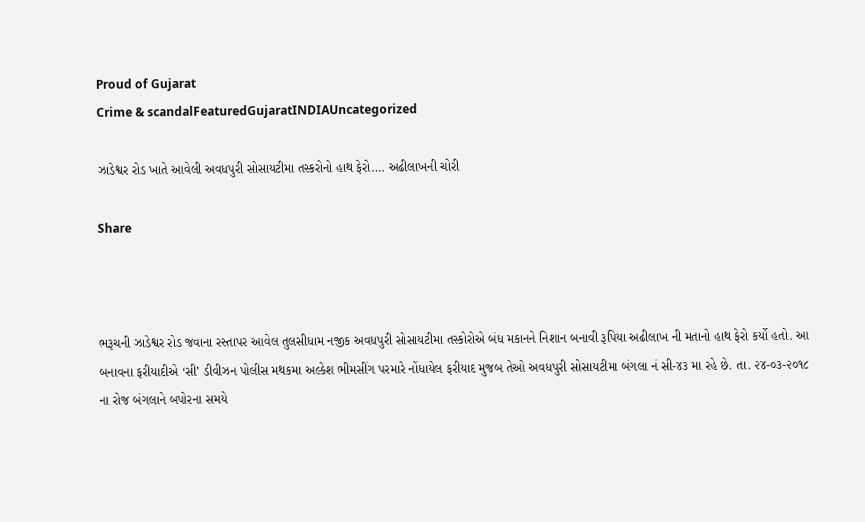Proud of Gujarat
Crime & scandalFeaturedGujaratINDIAUncategorized

ઝાડેશ્વર રોડ ખાતે આવેલી અવધપુરી સોસાયટીમા તસ્કરોનો હાથ ફેરો…. અઢીલાખની ચોરી

Share



ભરૂચની ઝાડેશ્વર રોડ જવાના રસ્તાપર આવેલ તુલસીધામ નજીક અવધપુરી સોસાયટીમા તસ્કોરોએ બંધ મકાનને નિશાન બનાવી રૂપિયા અઢીલાખ ની મતાનો હાથ ફેરો કર્યો હતો. આ બનાવના ફરીયાદીએ ‘સી’ ડીવીઝન પોલીસ મથકમા અલ્કેશ ભીમસીંગ પરમારે નોંધાયેલ ફરીયાદ મુજબ તેઓ અવધપુરી સોસાયટીમા બંગલા નં સી-૪૩ મા રહે છે. તા. ૨૪-૦૩-૨૦૧૮ ના રોજ બંગલાને બપોરના સમયે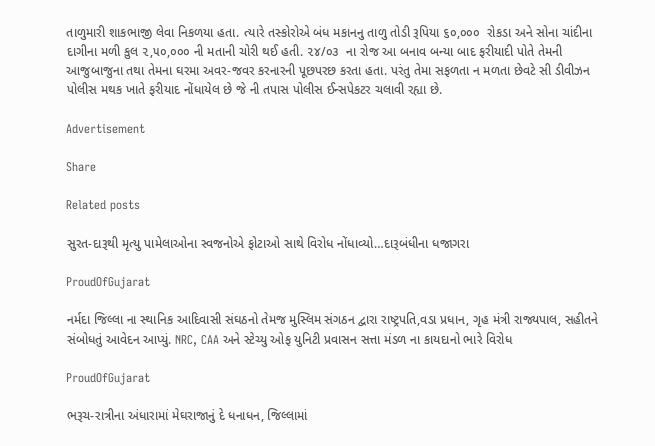તાળુમારી શાકભાજી લેવા નિકળયા હતા. ત્યારે તસ્કોરોએ બંધ મકાનનુ તાળુ તોડી રૂપિયા ૬૦,૦૦૦  રોકડા અને સોના ચાંદીના દાગીના મળી કુલ ૨,૫૦,૦૦૦ ની મતાની ચોરી થઈ હતી. ૨૪/૦૩  ના રોજ આ બનાવ બન્યા બાદ ફરીયાદી પોતે તેમની આજુબાજુના તથા તેમના ઘરમા અવર-જવર કરનારની પૂછપરછ કરતા હતા. પરંતુ તેમા સફળતા ન મળતા છેવટે સી ડીવીઝન પોલીસ મથક ખાતે ફરીયાદ નોંધાયેલ છે જે ની તપાસ પોલીસ ઈન્સપેકટર ચલાવી રહ્યા છે.

Advertisement

Share

Related posts

સુરત-દારૂથી મૃત્યુ પામેલાઓના સ્વજનોએ ફોટાઓ સાથે વિરોધ નોંધાવ્યો…દારૂબંધીના ધજાગરા

ProudOfGujarat

નર્મદા જિલ્લા ના સ્થાનિક આદિવાસી સંઘઠનો તેમજ મુસ્લિમ સંગઠન દ્વારા રાષ્ટ્રપતિ,વડા પ્રધાન, ગૃહ મંત્રી રાજ્યપાલ, સહીતને સંબોધતું આવેદન આપ્યું. NRC, CAA અને સ્ટેચ્યુ ઓફ યુનિટી પ્રવાસન સત્તા મંડળ ના કાયદાનો ભારે વિરોધ

ProudOfGujarat

ભરૂચ-રાત્રીના અંધારામાં મેઘરાજાનું દે ધનાધન, જિલ્લામાં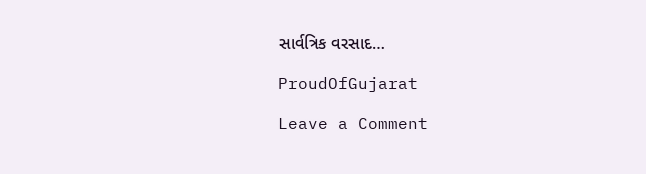સાર્વત્રિક વરસાદ…

ProudOfGujarat

Leave a Comment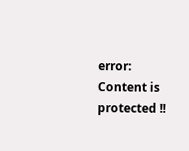error: Content is protected !!